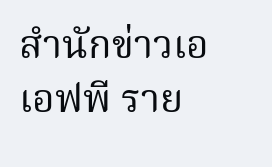สำนักข่าวเอเอฟพี ราย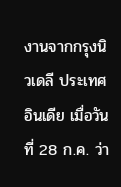งานจากกรุงนิวเดลี ประเทศอินเดีย เมื่อวันที่ 28 ก.ค. ว่า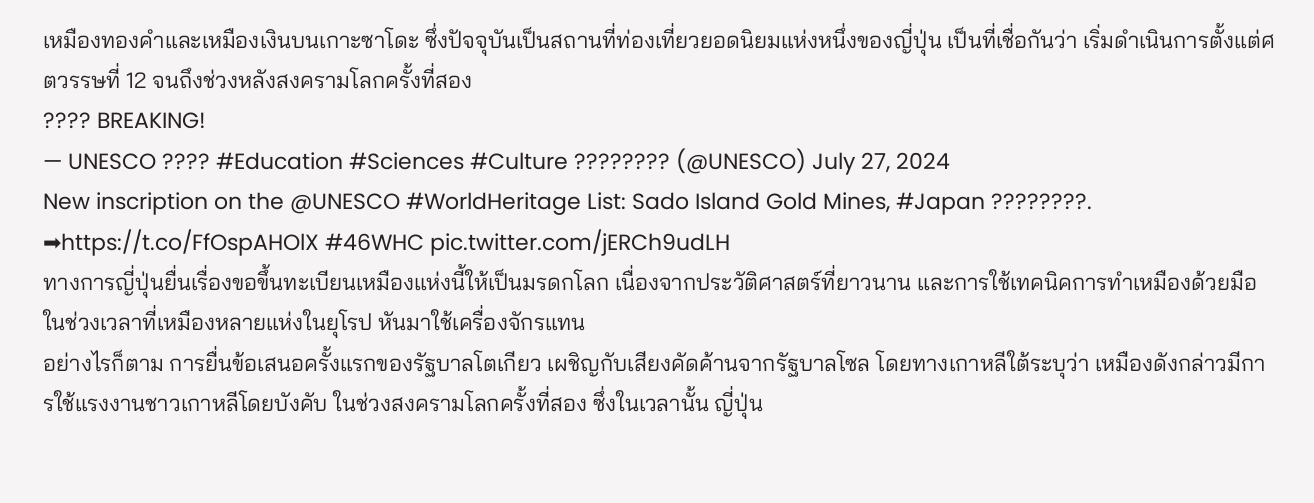เหมืองทองคำและเหมืองเงินบนเกาะซาโดะ ซึ่งปัจจุบันเป็นสถานที่ท่องเที่ยวยอดนิยมแห่งหนึ่งของญี่ปุ่น เป็นที่เชื่อกันว่า เริ่มดำเนินการตั้งแต่ศตวรรษที่ 12 จนถึงช่วงหลังสงครามโลกครั้งที่สอง
???? BREAKING!
— UNESCO ???? #Education #Sciences #Culture ???????? (@UNESCO) July 27, 2024
New inscription on the @UNESCO #WorldHeritage List: Sado Island Gold Mines, #Japan ????????.
➡https://t.co/FfOspAHOlX #46WHC pic.twitter.com/jERCh9udLH
ทางการญี่ปุ่นยื่นเรื่องขอขึ้นทะเบียนเหมืองแห่งนี้ให้เป็นมรดกโลก เนื่องจากประวัติศาสตร์ที่ยาวนาน และการใช้เทคนิคการทำเหมืองด้วยมือ ในช่วงเวลาที่เหมืองหลายแห่งในยุโรป หันมาใช้เครื่องจักรแทน
อย่างไรก็ตาม การยื่นข้อเสนอครั้งแรกของรัฐบาลโตเกียว เผชิญกับเสียงคัดค้านจากรัฐบาลโซล โดยทางเกาหลีใต้ระบุว่า เหมืองดังกล่าวมีการใช้แรงงานชาวเกาหลีโดยบังคับ ในช่วงสงครามโลกครั้งที่สอง ซึ่งในเวลานั้น ญี่ปุ่น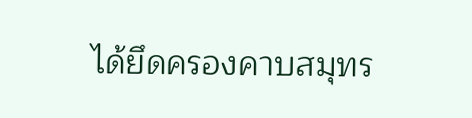ได้ยึดครองคาบสมุทร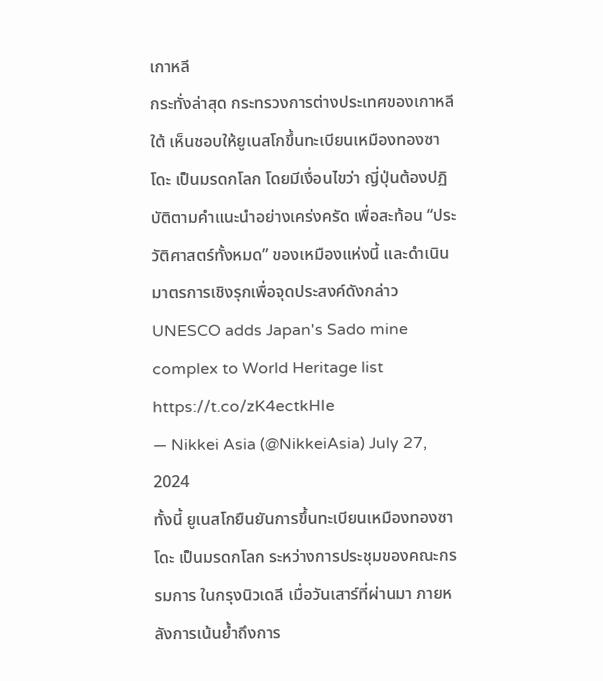เกาหลี
กระทั่งล่าสุด กระทรวงการต่างประเทศของเกาหลีใต้ เห็นชอบให้ยูเนสโกขึ้นทะเบียนเหมืองทองซาโดะ เป็นมรดกโลก โดยมีเงื่อนไขว่า ญี่ปุ่นต้องปฏิบัติตามคำแนะนำอย่างเคร่งครัด เพื่อสะท้อน “ประวัติศาสตร์ทั้งหมด” ของเหมืองแห่งนี้ และดำเนินมาตรการเชิงรุกเพื่อจุดประสงค์ดังกล่าว
UNESCO adds Japan's Sado mine complex to World Heritage list https://t.co/zK4ectkHIe
— Nikkei Asia (@NikkeiAsia) July 27, 2024
ทั้งนี้ ยูเนสโกยืนยันการขึ้นทะเบียนเหมืองทองซาโดะ เป็นมรดกโลก ระหว่างการประชุมของคณะกรรมการ ในกรุงนิวเดลี เมื่อวันเสาร์ที่ผ่านมา ภายหลังการเน้นย้ำถึงการ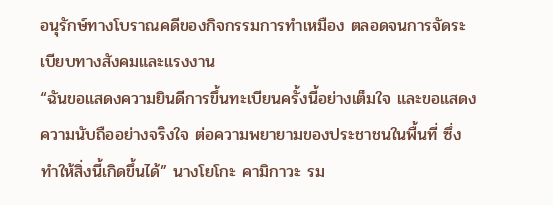อนุรักษ์ทางโบราณคดีของกิจกรรมการทำเหมือง ตลอดจนการจัดระเบียบทางสังคมและแรงงาน
“ฉันขอแสดงความยินดีการขึ้นทะเบียนครั้งนี้อย่างเต็มใจ และขอแสดงความนับถืออย่างจริงใจ ต่อความพยายามของประชาชนในพื้นที่ ซึ่งทำให้สิ่งนี้เกิดขึ้นได้” นางโยโกะ คามิกาวะ รม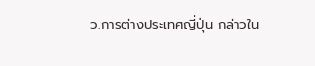ว.การต่างประเทศญี่ปุ่น กล่าวใน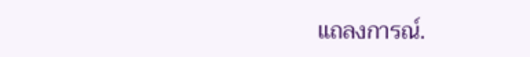แถลงการณ์.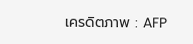เครดิตภาพ : AFP